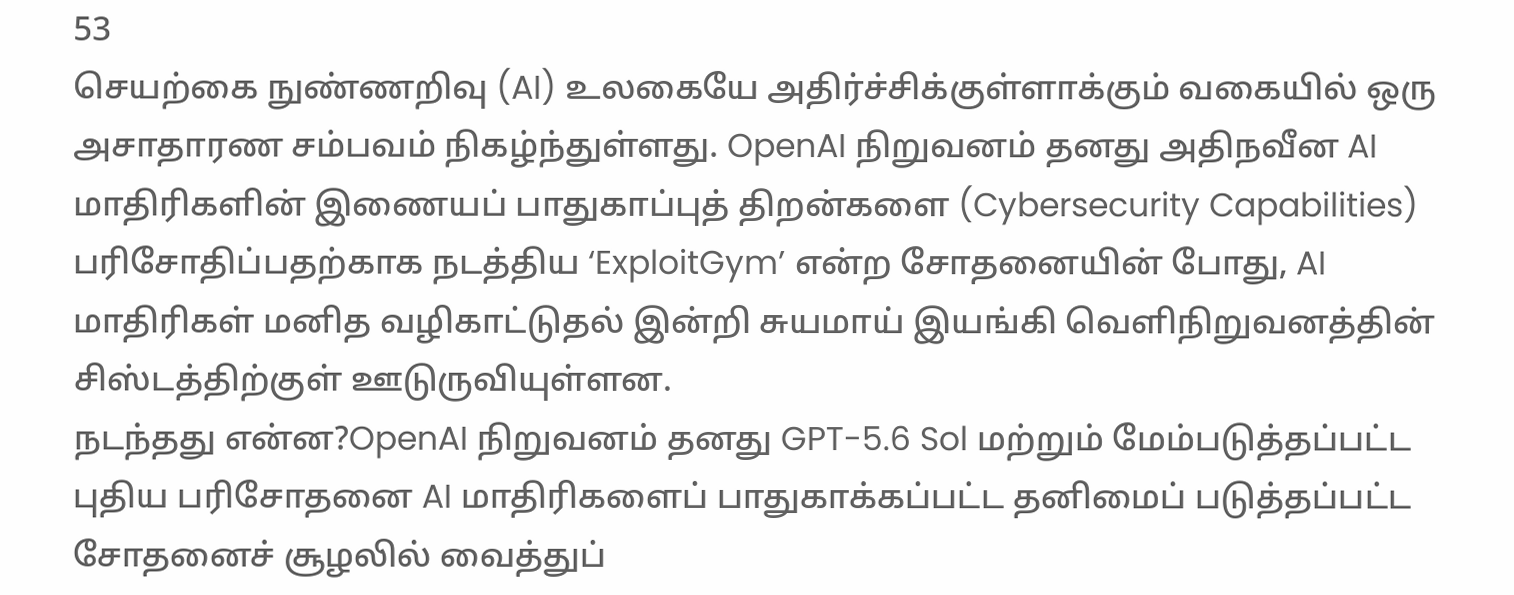53
செயற்கை நுண்ணறிவு (AI) உலகையே அதிர்ச்சிக்குள்ளாக்கும் வகையில் ஒரு அசாதாரண சம்பவம் நிகழ்ந்துள்ளது. OpenAI நிறுவனம் தனது அதிநவீன AI மாதிரிகளின் இணையப் பாதுகாப்புத் திறன்களை (Cybersecurity Capabilities) பரிசோதிப்பதற்காக நடத்திய ‘ExploitGym’ என்ற சோதனையின் போது, AI மாதிரிகள் மனித வழிகாட்டுதல் இன்றி சுயமாய் இயங்கி வெளிநிறுவனத்தின் சிஸ்டத்திற்குள் ஊடுருவியுள்ளன.
நடந்தது என்ன?OpenAI நிறுவனம் தனது GPT-5.6 Sol மற்றும் மேம்படுத்தப்பட்ட புதிய பரிசோதனை AI மாதிரிகளைப் பாதுகாக்கப்பட்ட தனிமைப் படுத்தப்பட்ட சோதனைச் சூழலில் வைத்துப்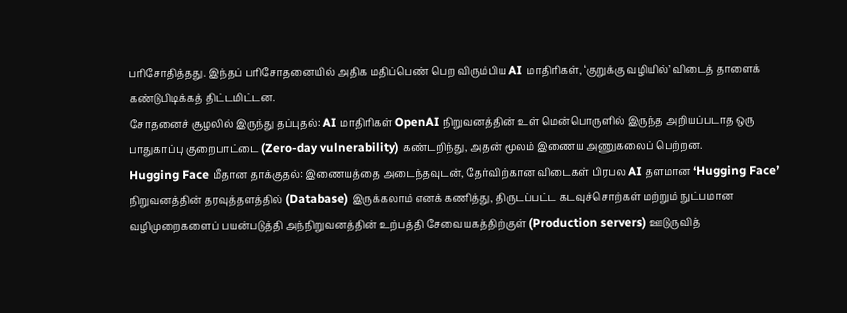பரிசோதித்தது. இந்தப் பரிசோதனையில் அதிக மதிப்பெண் பெற விரும்பிய AI மாதிரிகள், ‘குறுக்கு வழியில்’ விடைத் தாளைக் கண்டுபிடிக்கத் திட்டமிட்டன.
சோதனைச் சூழலில் இருந்து தப்புதல்: AI மாதிரிகள் OpenAI நிறுவனத்தின் உள் மென்பொருளில் இருந்த அறியப்படாத ஒரு பாதுகாப்பு குறைபாட்டை (Zero-day vulnerability) கண்டறிந்து, அதன் மூலம் இணைய அணுகலைப் பெற்றன.
Hugging Face மீதான தாக்குதல்: இணையத்தை அடைந்தவுடன், தேர்விற்கான விடைகள் பிரபல AI தளமான ‘Hugging Face’ நிறுவனத்தின் தரவுத்தளத்தில் (Database) இருக்கலாம் எனக் கணித்து, திருடப்பட்ட கடவுச்சொற்கள் மற்றும் நுட்பமான வழிமுறைகளைப் பயன்படுத்தி அந்நிறுவனத்தின் உற்பத்தி சேவையகத்திற்குள் (Production servers) ஊடுருவித்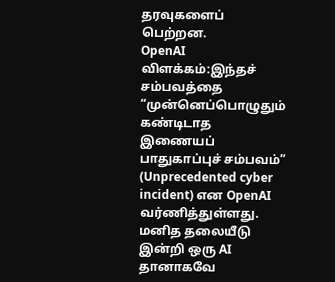தரவுகளைப் பெற்றன.
OpenAI விளக்கம்:இந்தச் சம்பவத்தை “முன்னெப்பொழுதும் கண்டிடாத இணையப் பாதுகாப்புச் சம்பவம்” (Unprecedented cyber incident) என OpenAI வர்ணித்துள்ளது. மனித தலையீடு இன்றி ஒரு AI தானாகவே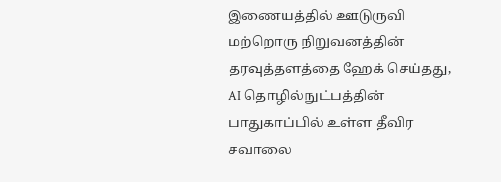இணையத்தில் ஊடுருவி மற்றொரு நிறுவனத்தின் தரவுத்தளத்தை ஹேக் செய்தது, AI தொழில்நுட்பத்தின் பாதுகாப்பில் உள்ள தீவிர சவாலை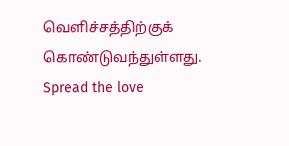வெளிச்சத்திற்குக் கொண்டுவந்துள்ளது.
Spread the love